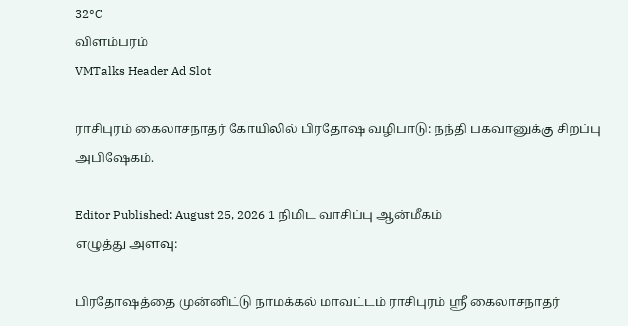32°C
விளம்பரம்
VMTalks Header Ad Slot

ராசிபுரம் கைலாசநாதர் கோயிலில் பிரதோஷ வழிபாடு: நந்தி பகவானுக்கு சிறப்பு அபிஷேகம்.

Editor Published: August 25, 2026 1 நிமிட வாசிப்பு ஆன்மீகம்
எழுத்து அளவு:

பிரதோஷத்தை முன்னிட்டு நாமக்கல் மாவட்டம் ராசிபுரம் ஸ்ரீ கைலாசநாதர்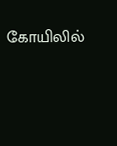கோயிலில்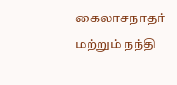கைலாசநாதர் மற்றும் நந்தி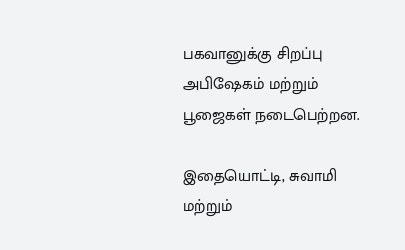பகவானுக்கு சிறப்பு அபிஷேகம் மற்றும் பூஜைகள் நடைபெற்றன.

இதையொட்டி, சுவாமி மற்றும்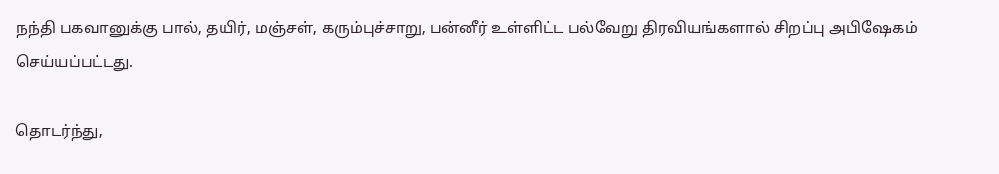நந்தி பகவானுக்கு பால், தயிர், மஞ்சள், கரும்புச்சாறு, பன்னீர் உள்ளிட்ட பல்வேறு திரவியங்களால் சிறப்பு அபிஷேகம் செய்யப்பட்டது.

தொடர்ந்து,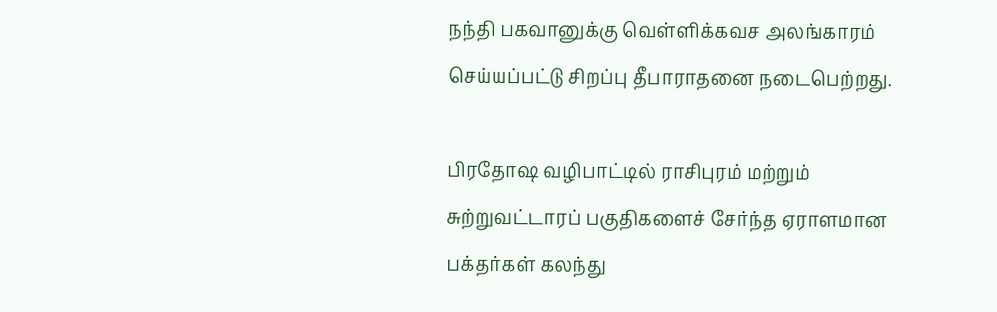நந்தி பகவானுக்கு வெள்ளிக்கவச அலங்காரம் செய்யப்பட்டு சிறப்பு தீபாராதனை நடைபெற்றது.

பிரதோஷ வழிபாட்டில் ராசிபுரம் மற்றும் சுற்றுவட்டாரப் பகுதிகளைச் சேர்ந்த ஏராளமான பக்தர்கள் கலந்து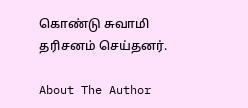கொண்டு சுவாமி தரிசனம் செய்தனர்.

About The Author